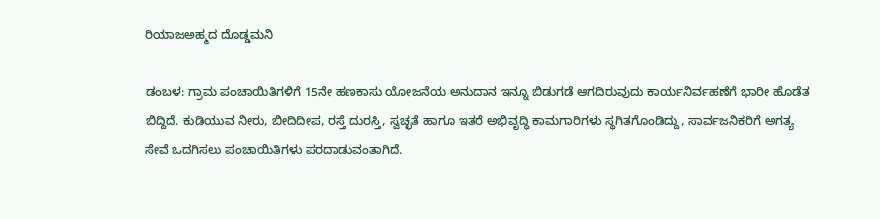ರಿಯಾಜಅಹ್ಮದ ದೊಡ್ಡಮನಿ

ಡಂಬಳ: ಗ್ರಾಮ ಪಂಚಾಯಿತಿಗಳಿಗೆ 15ನೇ ಹಣಕಾಸು ಯೋಜನೆಯ ಅನುದಾನ ಇನ್ನೂ ಬಿಡುಗಡೆ ಆಗದಿರುವುದು ಕಾರ್ಯನಿರ್ವಹಣೆಗೆ ಭಾರೀ ಹೊಡೆತ ಬಿದ್ದಿದೆ. ಕುಡಿಯುವ ನೀರು, ಬೀದಿದೀಪ, ರಸ್ತೆ ದುರಸ್ತಿ, ಸ್ವಚ್ಛತೆ ಹಾಗೂ ಇತರೆ ಅಭಿವೃದ್ಧಿ ಕಾಮಗಾರಿಗಳು ಸ್ಥಗಿತಗೊಂಡಿದ್ದು, ಸಾರ್ವಜನಿಕರಿಗೆ ಅಗತ್ಯ ಸೇವೆ ಒದಗಿಸಲು ಪಂಚಾಯಿತಿಗಳು ಪರದಾಡುವಂತಾಗಿದೆ.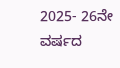2025- 26ನೇ ವರ್ಷದ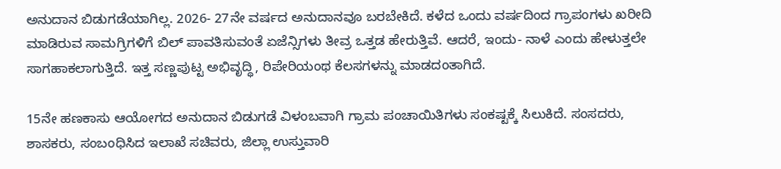ಅನುದಾನ ಬಿಡುಗಡೆಯಾಗಿಲ್ಲ. 2026- 27ನೇ ವರ್ಷದ ಅನುದಾನವೂ ಬರಬೇಕಿದೆ. ಕಳೆದ ಒಂದು ವರ್ಷದಿಂದ ಗ್ರಾಪಂಗಳು ಖರೀದಿ ಮಾಡಿರುವ ಸಾಮಗ್ರಿಗಳಿಗೆ ಬಿಲ್ ಪಾವತಿಸುವಂತೆ ಏಜೆನ್ಸಿಗಳು ತೀವ್ರ ಒತ್ತಡ ಹೇರುತ್ತಿವೆ. ಆದರೆ, ಇಂದು- ನಾಳೆ ಎಂದು ಹೇಳುತ್ತಲೇ ಸಾಗಹಾಕಲಾಗುತ್ತಿದೆ. ಇತ್ತ ಸಣ್ಣಪುಟ್ಟ ಅಭಿವೃದ್ಧಿ, ರಿಪೇರಿಯಂಥ ಕೆಲಸಗಳನ್ನು ಮಾಡದಂತಾಗಿದೆ.

15ನೇ ಹಣಕಾಸು ಆಯೋಗದ ಅನುದಾನ ಬಿಡುಗಡೆ ವಿಳಂಬವಾಗಿ ಗ್ರಾಮ ಪಂಚಾಯಿತಿಗಳು ಸಂಕಷ್ಟಕ್ಕೆ ಸಿಲುಕಿದೆ. ಸಂಸದರು, ಶಾಸಕರು, ಸಂಬಂಧಿಸಿದ ಇಲಾಖೆ ಸಚಿವರು, ಜಿಲ್ಲಾ ಉಸ್ತುವಾರಿ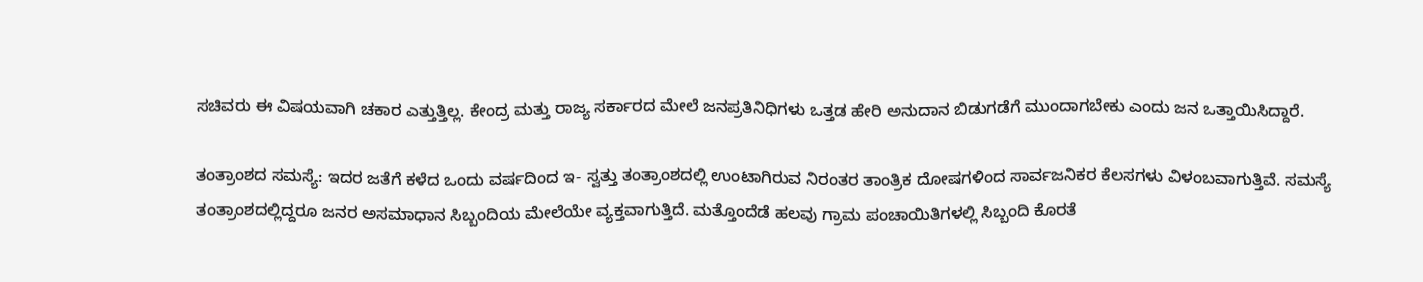ಸಚಿವರು ಈ ವಿಷಯವಾಗಿ ಚಕಾರ ಎತ್ತುತ್ತಿಲ್ಲ. ಕೇಂದ್ರ ಮತ್ತು ರಾಜ್ಯ ಸರ್ಕಾರದ ಮೇಲೆ ಜನಪ್ರತಿನಿಧಿಗಳು ಒತ್ತಡ ಹೇರಿ ಅನುದಾನ ಬಿಡುಗಡೆಗೆ ಮುಂದಾಗಬೇಕು ಎಂದು ಜನ ಒತ್ತಾಯಿಸಿದ್ದಾರೆ.

ತಂತ್ರಾಂಶದ ಸಮಸ್ಯೆ: ಇದರ ಜತೆಗೆ ಕಳೆದ ಒಂದು ವರ್ಷದಿಂದ ಇ- ಸ್ವತ್ತು ತಂತ್ರಾಂಶದಲ್ಲಿ ಉಂಟಾಗಿರುವ ನಿರಂತರ ತಾಂತ್ರಿಕ ದೋಷಗಳಿಂದ ಸಾರ್ವಜನಿಕರ ಕೆಲಸಗಳು ವಿಳಂಬವಾಗುತ್ತಿವೆ. ಸಮಸ್ಯೆ ತಂತ್ರಾಂಶದಲ್ಲಿದ್ದರೂ ಜನರ ಅಸಮಾಧಾನ ಸಿಬ್ಬಂದಿಯ ಮೇಲೆಯೇ ವ್ಯಕ್ತವಾಗುತ್ತಿದೆ. ಮತ್ತೊಂದೆಡೆ ಹಲವು ಗ್ರಾಮ ಪಂಚಾಯಿತಿಗಳಲ್ಲಿ ಸಿಬ್ಬಂದಿ ಕೊರತೆ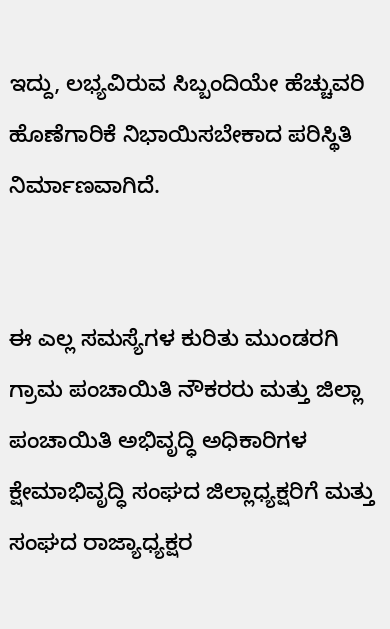ಇದ್ದು, ಲಭ್ಯವಿರುವ ಸಿಬ್ಬಂದಿಯೇ ಹೆಚ್ಚುವರಿ ಹೊಣೆಗಾರಿಕೆ ನಿಭಾಯಿಸಬೇಕಾದ ಪರಿಸ್ಥಿತಿ ನಿರ್ಮಾಣವಾಗಿದೆ.


ಈ ಎಲ್ಲ ಸಮಸ್ಯೆಗಳ ಕುರಿತು ಮುಂಡರಗಿ ಗ್ರಾಮ ಪಂಚಾಯಿತಿ ನೌಕರರು ಮತ್ತು ಜಿಲ್ಲಾ ಪಂಚಾಯಿತಿ ಅಭಿವೃದ್ಧಿ ಅಧಿಕಾರಿಗಳ ಕ್ಷೇಮಾಭಿವೃದ್ಧಿ ಸಂಘದ ಜಿಲ್ಲಾಧ್ಯಕ್ಷರಿಗೆ ಮತ್ತು ಸಂಘದ ರಾಜ್ಯಾಧ್ಯಕ್ಷರ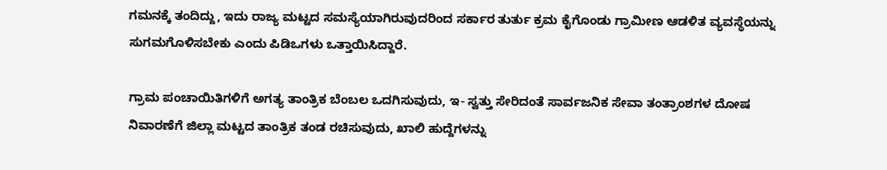ಗಮನಕ್ಕೆ ತಂದಿದ್ದು, ಇದು ರಾಜ್ಯ ಮಟ್ಟದ ಸಮಸ್ಯೆಯಾಗಿರುವುದರಿಂದ ಸರ್ಕಾರ ತುರ್ತು ಕ್ರಮ ಕೈಗೊಂಡು ಗ್ರಾಮೀಣ ಆಡಳಿತ ವ್ಯವಸ್ಥೆಯನ್ನು ಸುಗಮಗೊಳಿಸಬೇಕು ಎಂದು ಪಿಡಿಒಗಳು ಒತ್ತಾಯಿಸಿದ್ದಾರೆ.

ಗ್ರಾಮ ಪಂಚಾಯಿತಿಗಳಿಗೆ ಅಗತ್ಯ ತಾಂತ್ರಿಕ ಬೆಂಬಲ ಒದಗಿಸುವುದು, ಇ- ಸ್ವತ್ತು ಸೇರಿದಂತೆ ಸಾರ್ವಜನಿಕ ಸೇವಾ ತಂತ್ರಾಂಶಗಳ ದೋಷ ನಿವಾರಣೆಗೆ ಜಿಲ್ಲಾ ಮಟ್ಟದ ತಾಂತ್ರಿಕ ತಂಡ ರಚಿಸುವುದು, ಖಾಲಿ ಹುದ್ದೆಗಳನ್ನು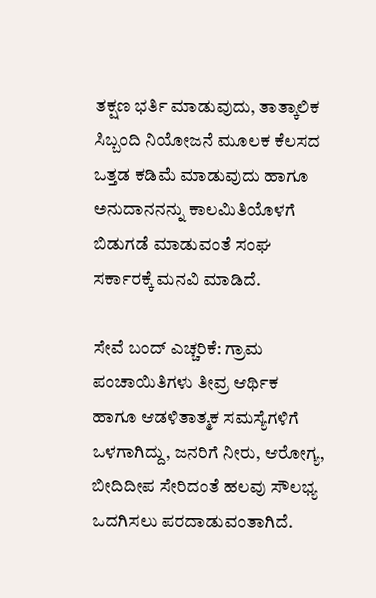ತಕ್ಷಣ ಭರ್ತಿ ಮಾಡುವುದು, ತಾತ್ಕಾಲಿಕ ಸಿಬ್ಬಂದಿ ನಿಯೋಜನೆ ಮೂಲಕ ಕೆಲಸದ ಒತ್ತಡ ಕಡಿಮೆ ಮಾಡುವುದು ಹಾಗೂ ಅನುದಾನನನ್ನು ಕಾಲಮಿತಿಯೊಳಗೆ ಬಿಡುಗಡೆ ಮಾಡುವಂತೆ ಸಂಘ ಸರ್ಕಾರಕ್ಕೆ ಮನವಿ ಮಾಡಿದೆ.

ಸೇವೆ ಬಂದ್ ಎಚ್ಚರಿಕೆ: ಗ್ರಾಮ ಪಂಚಾಯಿತಿಗಳು ತೀವ್ರ ಆರ್ಥಿಕ ಹಾಗೂ ಆಡಳಿತಾತ್ಮಕ ಸಮಸ್ಯೆಗಳಿಗೆ ಒಳಗಾಗಿದ್ದು, ಜನರಿಗೆ ನೀರು, ಆರೋಗ್ಯ, ಬೀದಿದೀಪ ಸೇರಿದಂತೆ ಹಲವು ಸೌಲಭ್ಯ ಒದಗಿಸಲು ಪರದಾಡುವಂತಾಗಿದೆ.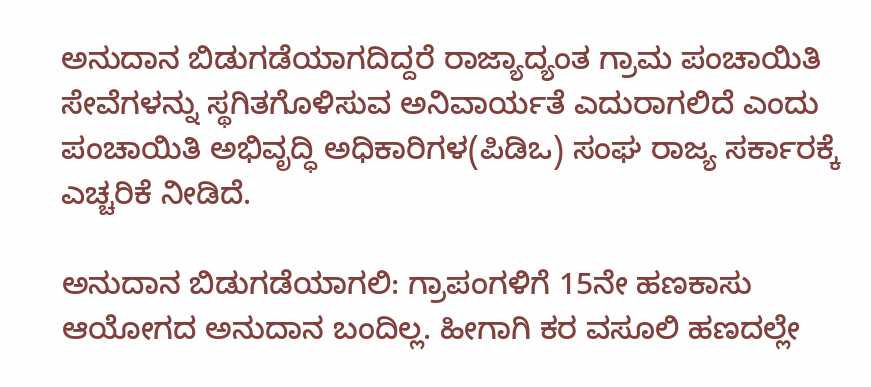ಅನುದಾನ ಬಿಡುಗಡೆಯಾಗದಿದ್ದರೆ ರಾಜ್ಯಾದ್ಯಂತ ಗ್ರಾಮ ಪಂಚಾಯಿತಿ ಸೇವೆಗಳನ್ನು ಸ್ಥಗಿತಗೊಳಿಸುವ ಅನಿವಾರ್ಯತೆ ಎದುರಾಗಲಿದೆ ಎಂದು ಪಂಚಾಯಿತಿ ಅಭಿವೃದ್ಧಿ ಅಧಿಕಾರಿಗಳ(ಪಿಡಿಒ) ಸಂಘ ರಾಜ್ಯ ಸರ್ಕಾರಕ್ಕೆ ಎಚ್ಚರಿಕೆ ನೀಡಿದೆ.

ಅನುದಾನ ಬಿಡುಗಡೆಯಾಗಲಿ: ಗ್ರಾಪಂಗಳಿಗೆ 15ನೇ ಹಣಕಾಸು ಆಯೋಗದ ಅನುದಾನ ಬಂದಿಲ್ಲ. ಹೀಗಾಗಿ ಕರ ವಸೂಲಿ ಹಣದಲ್ಲೇ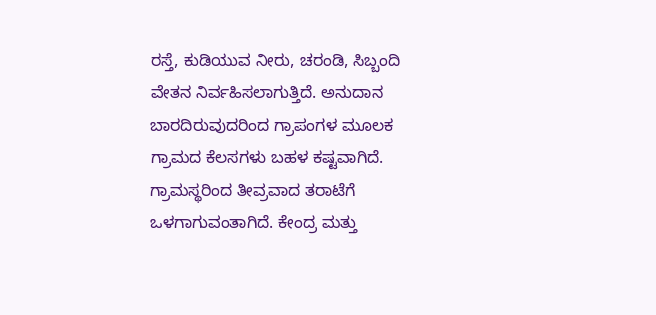ರಸ್ತೆ, ಕುಡಿಯುವ ನೀರು, ಚರಂಡಿ, ಸಿಬ್ಬಂದಿ ವೇತನ ನಿರ್ವಹಿಸಲಾಗುತ್ತಿದೆ. ಅನುದಾನ ಬಾರದಿರುವುದರಿಂದ ಗ್ರಾಪಂಗಳ ಮೂಲಕ ಗ್ರಾಮದ ಕೆಲಸಗಳು ಬಹಳ ಕಷ್ಟವಾಗಿದೆ. ಗ್ರಾಮಸ್ಥರಿಂದ ತೀವ್ರವಾದ ತರಾಟೆಗೆ ಒಳಗಾಗುವಂತಾಗಿದೆ. ಕೇಂದ್ರ ಮತ್ತು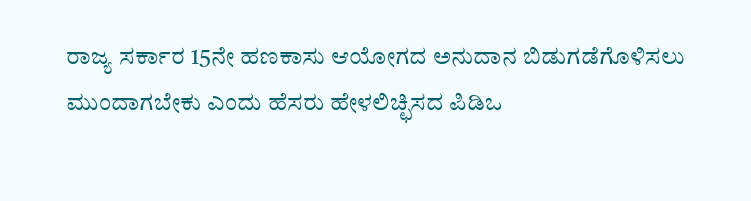ರಾಜ್ಯ ಸರ್ಕಾರ 15ನೇ ಹಣಕಾಸು ಆಯೋಗದ ಅನುದಾನ ಬಿಡುಗಡೆಗೊಳಿಸಲು ಮುಂದಾಗಬೇಕು ಎಂದು ಹೆಸರು ಹೇಳಲಿಚ್ಛಿಸದ ಪಿಡಿಒ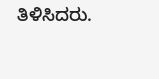ತಿಳಿಸಿದರು.